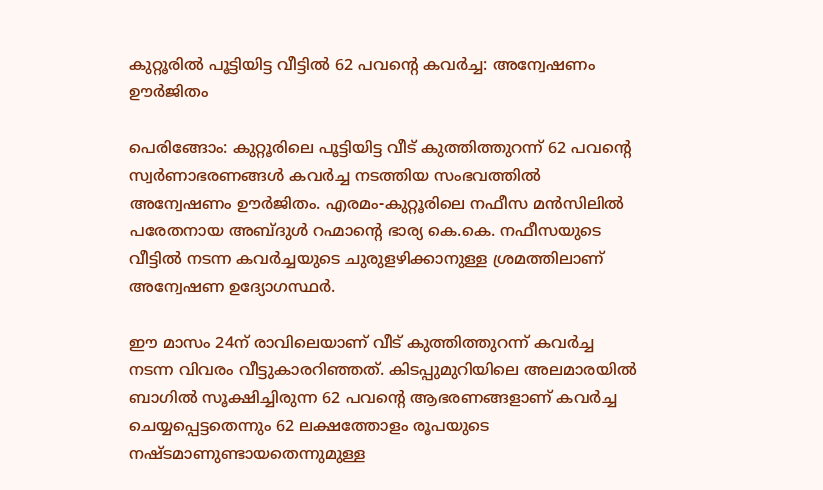കുറ്റൂരിൽ പൂട്ടിയിട്ട വീട്ടിൽ 62 പവന്‍റെ കവര്‍ച്ച: അന്വേഷണം ഊര്‍ജിതം

പെരിങ്ങോം: കുറ്റൂരിലെ പൂട്ടിയിട്ട വീട് കുത്തിത്തുറന്ന് 62 പവന്‍റെ സ്വര്‍ണാഭരണങ്ങള്‍ കവര്‍ച്ച നടത്തിയ സംഭവത്തില്‍ അന്വേഷണം ഊര്‍ജിതം. എരമം-കുറ്റൂരിലെ നഫീസ മന്‍സിലില്‍ പരേതനായ അബ്ദുള്‍ റഹ്മാന്‍റെ ഭാര്യ കെ.കെ. നഫീസയുടെ വീട്ടില്‍ നടന്ന കവര്‍ച്ചയുടെ ചുരുളഴിക്കാനുള്ള ശ്രമത്തിലാണ് അന്വേഷണ ഉദ്യോഗസ്ഥര്‍.

ഈ മാസം 24ന് രാവിലെയാണ് വീട് കുത്തിത്തുറന്ന് കവര്‍ച്ച നടന്ന വിവരം വീട്ടുകാരറിഞ്ഞത്. കിടപ്പുമുറിയിലെ അലമാരയില്‍ ബാഗില്‍ സൂക്ഷിച്ചിരുന്ന 62 പവന്‍റെ ആഭരണങ്ങളാണ് കവര്‍ച്ച ചെയ്യപ്പെട്ടതെന്നും 62 ലക്ഷത്തോളം രൂപയുടെ നഷ്‌ടമാണുണ്ടായതെന്നുമുള്ള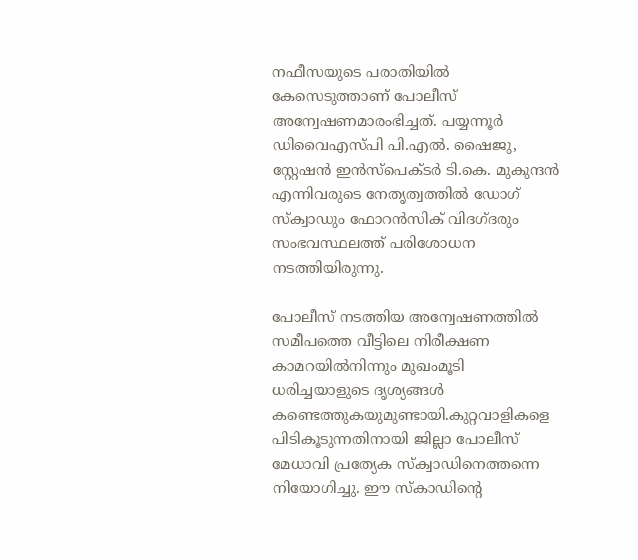നഫീസയുടെ പരാതിയില്‍ കേസെടുത്താണ് പോലീസ് അന്വേഷണമാരംഭിച്ചത്. പയ്യന്നൂര്‍ ഡിവൈഎസ്പി പി.എല്‍. ഷൈജു, സ്റ്റേഷന്‍ ഇന്‍സ്പെക്ടര്‍ ടി.കെ. മുകുന്ദന്‍ എന്നിവരുടെ നേതൃത്വത്തില്‍ ഡോഗ് സ്‌ക്വാഡും ഫോറന്‍സിക് വിദഗ്ദരും സംഭവസ്ഥലത്ത് പരിശോധന നടത്തിയിരുന്നു.

പോലീസ് നടത്തിയ അന്വേഷണത്തില്‍ സമീപത്തെ വീട്ടിലെ നിരീക്ഷണ കാമറയില്‍നിന്നും മുഖംമൂടി ധരിച്ചയാളുടെ ദൃശ്യങ്ങള്‍ കണ്ടെത്തുകയുമുണ്ടായി.കുറ്റവാളികളെ പിടികൂടുന്നതിനായി ജില്ലാ പോലീസ് മേധാവി പ്രത്യേക സ്‌ക്വാഡിനെത്തന്നെ നിയോഗിച്ചു. ഈ സ്‌കാഡിന്‍റെ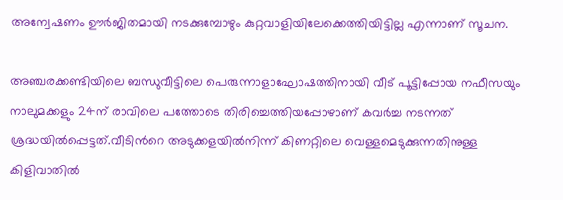അന്വേഷണം ഊര്‍ജിതമായി നടക്കുമ്പോഴും കുറ്റവാളിയിലേക്കെത്തിയിട്ടില്ല എന്നാണ് സൂചന.

അഞ്ചരക്കണ്ടിയിലെ ബന്ധുവീട്ടിലെ പെരുന്നാളാഘോഷത്തിനായി വീട് പൂട്ടിപ്പോയ നഫീസയും നാലുമക്കളും 24ന് രാവിലെ പത്തോടെ തിരിച്ചെത്തിയപ്പോഴാണ് കവര്‍ച്ച നടന്നത് ശ്രദ്ധയില്‍പ്പെട്ടത്.വീടിന്‍റെ അടുക്കളയില്‍നിന്ന് കിണറ്റിലെ വെള്ളമെടുക്കുന്നതിനുള്ള കിളിവാതില്‍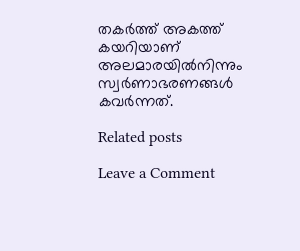തകര്‍ത്ത് അകത്ത് കയറിയാണ് അലമാരയില്‍നിന്നും സ്വര്‍ണാഭരണങ്ങള്‍ കവര്‍ന്നത്.

Related posts

Leave a Comment